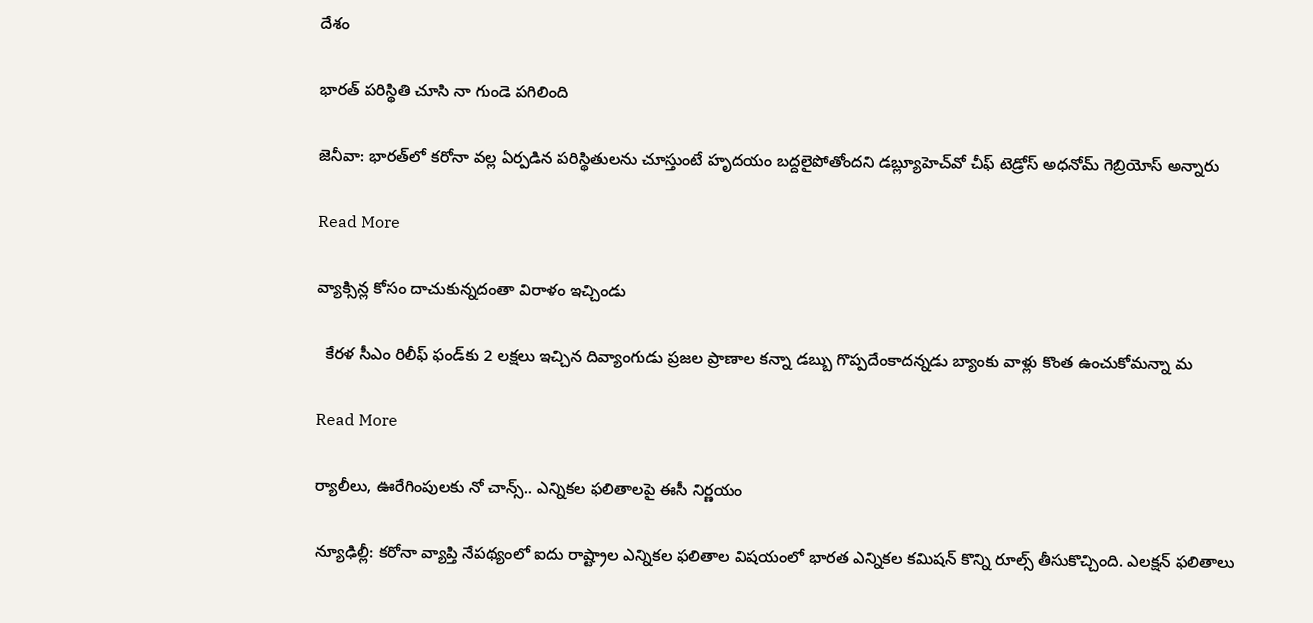దేశం

భారత్ పరిస్థితి చూసి నా గుండె పగిలింది

జెనీవా: భారత్‌లో కరోనా వల్ల ఏర్పడిన పరిస్థితులను చూస్తుంటే హృదయం బద్దలైపోతోందని డబ్ల్యూహెచ్‌‌వో చీఫ్ టెడ్రోస్ అధనోమ్ గెబ్రియోస్ అన్నారు

Read More

వ్యాక్సిన్ల కోసం దాచుకున్నదంతా విరాళం ఇచ్చిండు

  కేరళ సీఎం రిలీఫ్ ఫండ్‌కు 2 లక్షలు ఇచ్చిన దివ్యాంగుడు ప్రజల ప్రాణాల కన్నా డబ్బు గొప్పదేంకాదన్నడు బ్యాంకు వాళ్లు కొంత ఉంచుకోమన్నా మ

Read More

ర్యాలీలు, ఊరేగింపులకు నో చాన్స్.. ఎన్నికల ఫలితాలపై ఈసీ నిర్ణయం

న్యూఢిల్లీ: కరోనా వ్యాప్తి నేపథ్యంలో ఐదు రాష్ట్రాల ఎన్నికల ఫలితాల విషయంలో భారత ఎన్నికల కమిషన్ కొన్ని రూల్స్ తీసుకొచ్చింది. ఎలక్షన్ ఫలితాలు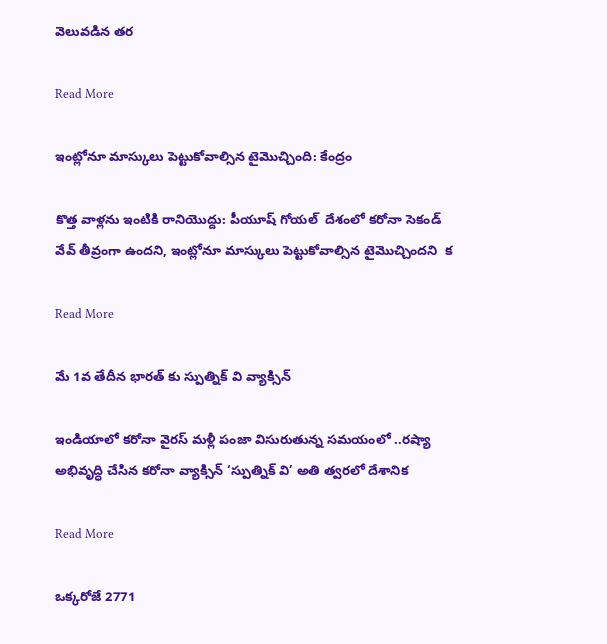వెలువడిన తర

Read More

ఇంట్లోనూ మాస్కులు పెట్టుకోవాల్సిన టైమొచ్చింది: కేంద్రం

కొత్త వాళ్లను ఇంటికి రానియొద్దు: పీయూష్ గోయల్  దేశంలో కరోనా సెకండ్ వేవ్ తీవ్రంగా ఉందని, ఇంట్లోనూ మాస్కులు పెట్టుకోవాల్సిన టైమొచ్చిందని  క

Read More

మే 1వ తేదీన భారత్ కు స్పుత్నిక్‌ వి వ్యాక్సిన్

ఇండియాలో కరోనా వైరస్ మళ్లీ పంజా విసురుతున్న సమయంలో ..రష్యా అభివృద్ధి చేసిన కరోనా వ్యాక్సిన్‌ ‘స్పుత్నిక్‌ వి’ అతి త్వరలో దేశానిక

Read More

ఒక్కరోజే 2771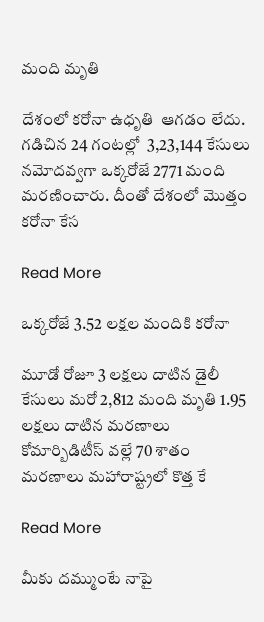మంది మృతి

దేశంలో కరోనా ఉధృతి  ఆగడం లేదు. గడిచిన 24 గంటల్లో  3,23,144 కేసులు నమోదవ్వగా ఒక్కరోజే 2771 మంది మరణించారు. దీంతో దేశంలో మొత్తం కరోనా కేస

Read More

ఒక్కరోజే 3.52 లక్షల మందికి కరోనా

మూడో రోజూ 3 లక్షలు దాటిన డైలీ కేసులు మరో 2,812 మంది మృతి 1.95 లక్షలు దాటిన మరణాలు కోమార్బిడిటీస్ వల్లే 70 శాతం మరణాలు మహారాష్ట్రలో కొత్త కే

Read More

మీకు దమ్ముంటే నాపై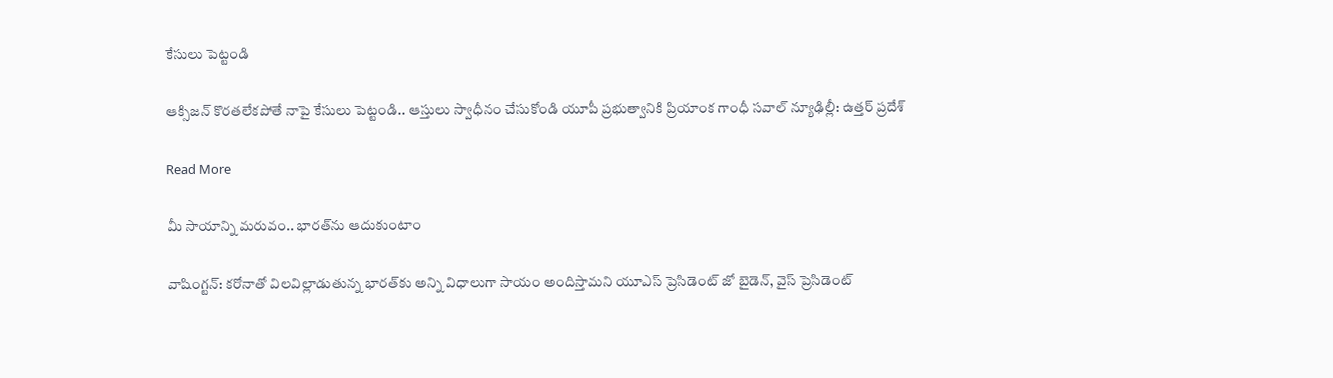కేసులు పెట్టండి

ఆక్సిజన్ కొరతలేకపోతే నాపై కేసులు పెట్టండి.. ఆస్తులు స్వాధీనం చేసుకోండి యూపీ ప్రభుత్వానికి ప్రియాంక గాంధీ సవాల్ న్యూఢిల్లీ: ఉత్తర్ ప్రదేశ్

Read More

మీ సాయాన్ని మరువం.. భారత్‌‌ను ఆదుకుంటాం

వాషింగ్టన్: కరోనాతో విలవిల్లాడుతున్న భారత్‌‌కు అన్ని విధాలుగా సాయం అందిస్తామని యూఎస్ ప్రెసిడెంట్ జో బైడెన్, వైస్ ప్రెసిడెంట్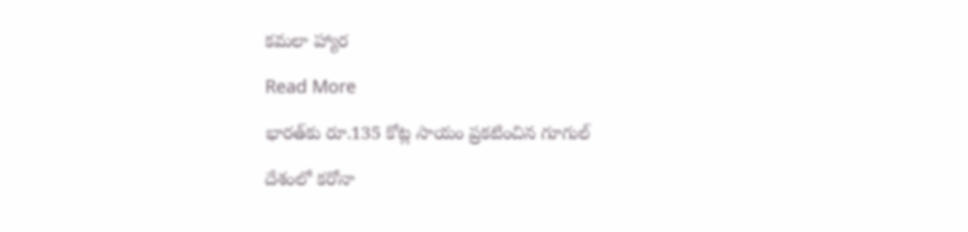కమలా హ్యార

Read More

భారత్‌‌కు రూ.135 కోట్ల సాయం ప్రకటించిన గూగుల్

దేశంలో కరోనా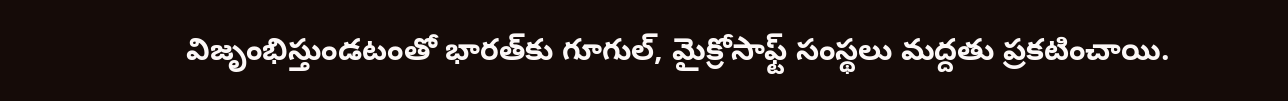విజృంభిస్తుండటంతో భారత్‌‌కు గూగుల్, మైక్రోసాఫ్ట్ సంస్థలు మద్దతు ప్రకటించాయి.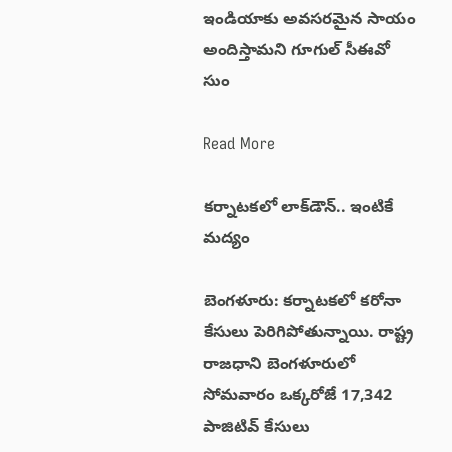ఇండియాకు అవసరమైన సాయం అందిస్తామని గూగుల్ సీఈవో సుం

Read More

కర్నాటకలో లాక్‌‌డౌన్.. ఇంటికే మద్యం

బెంగళూరు: కర్నాటకలో కరోనా కేసులు పెరిగిపోతున్నాయి. రాష్ట్ర రాజధాని బెంగళూరులో సోమవారం ఒక్కరోజే 17,342 పాజిటివ్ కేసులు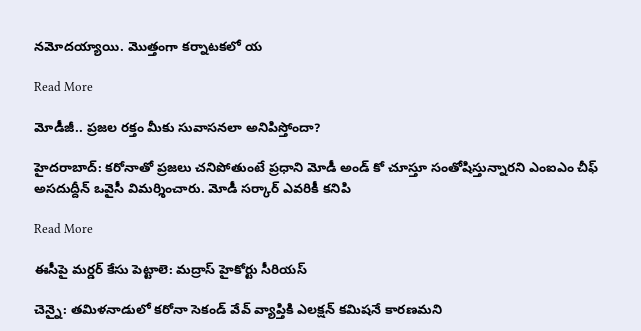నమోదయ్యాయి. మొత్తంగా కర్నాటకలో య

Read More

మోడీజీ.. ప్రజల రక్తం మీకు సువాసనలా అనిపిస్తోందా?

హైదరాబాద్: కరోనాతో ప్రజలు చనిపోతుంటే ప్రధాని మోడీ అండ్ కో చూస్తూ సంతోషిస్తున్నారని ఎంఐఎం చీఫ్ అసదుద్దీన్ ఒవైసీ విమర్శించారు. మోడీ సర్కార్ ఎవరికీ కనిపి

Read More

ఈసీపై మర్డర్ కేసు పెట్టాలె: మద్రాస్ హైకోర్టు సీరియస్

చెన్నై: తమిళనాడులో కరోనా సెకండ్ వేవ్ వ్యాప్తికి ఎలక్షన్ కమిషనే కారణమని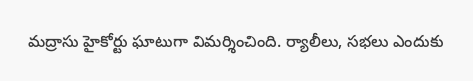మద్రాసు హైకోర్టు ఘాటుగా విమర్శించింది. ర్యాలీలు, సభలు ఎందుకు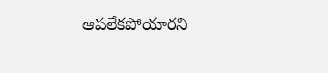ఆపలేకపోయారని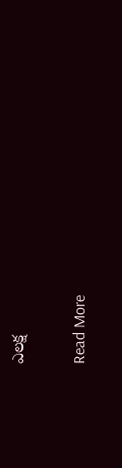ఎలక్ష

Read More